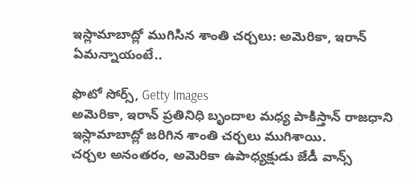ఇస్లామాబాద్లో ముగిసిన శాంతి చర్చలు: అమెరికా, ఇరాన్ ఏమన్నాయంటే..

ఫొటో సోర్స్, Getty Images
అమెరికా, ఇరాన్ ప్రతినిధి బృందాల మధ్య పాకిస్తాన్ రాజధాని ఇస్లామాబాద్లో జరిగిన శాంతి చర్చలు ముగిశాయి.
చర్చల అనంతరం, అమెరికా ఉపాధ్యక్షుడు జేడీ వాన్స్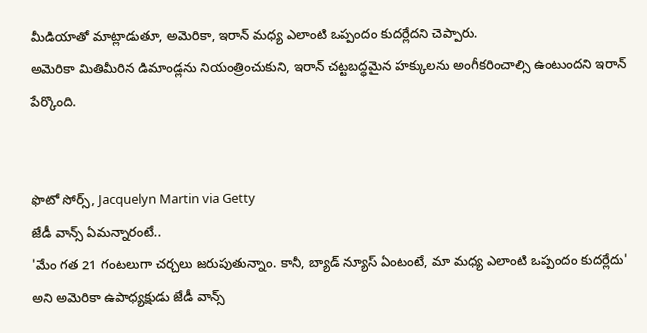మీడియాతో మాట్లాడుతూ, అమెరికా, ఇరాన్ మధ్య ఎలాంటి ఒప్పందం కుదర్లేదని చెప్పారు.
అమెరికా మితిమీరిన డిమాండ్లను నియంత్రించుకుని, ఇరాన్ చట్టబద్ధమైన హక్కులను అంగీకరించాల్సి ఉంటుందని ఇరాన్ పేర్కొంది.


ఫొటో సోర్స్, Jacquelyn Martin via Getty
జేడీ వాన్స్ ఏమన్నారంటే..
'మేం గత 21 గంటలుగా చర్చలు జరుపుతున్నాం. కానీ, బ్యాడ్ న్యూస్ ఏంటంటే, మా మధ్య ఎలాంటి ఒప్పందం కుదర్లేదు' అని అమెరికా ఉపాధ్యక్షుడు జేడీ వాన్స్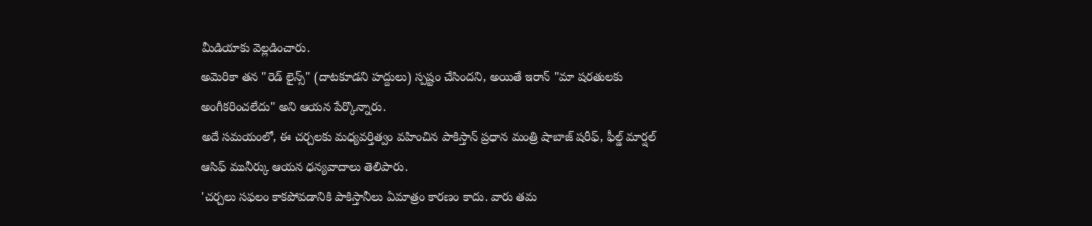మీడియాకు వెల్లడించారు.
అమెరికా తన "రెడ్ లైన్స్" (దాటకూడని హద్దులు) స్పష్టం చేసిందని, అయితే ఇరాన్ "మా షరతులకు అంగీకరించలేదు" అని ఆయన పేర్కొన్నారు.
అదే సమయంలో, ఈ చర్చలకు మధ్యవర్తిత్వం వహించిన పాకిస్తాన్ ప్రధాన మంత్రి షాబాజ్ షరీఫ్, ఫీల్డ్ మార్షల్ ఆసిఫ్ మునీర్కు ఆయన ధన్యవాదాలు తెలిపారు.
'చర్చలు సఫలం కాకపోవడానికి పాకిస్తానీలు ఏమాత్రం కారణం కాదు. వారు తమ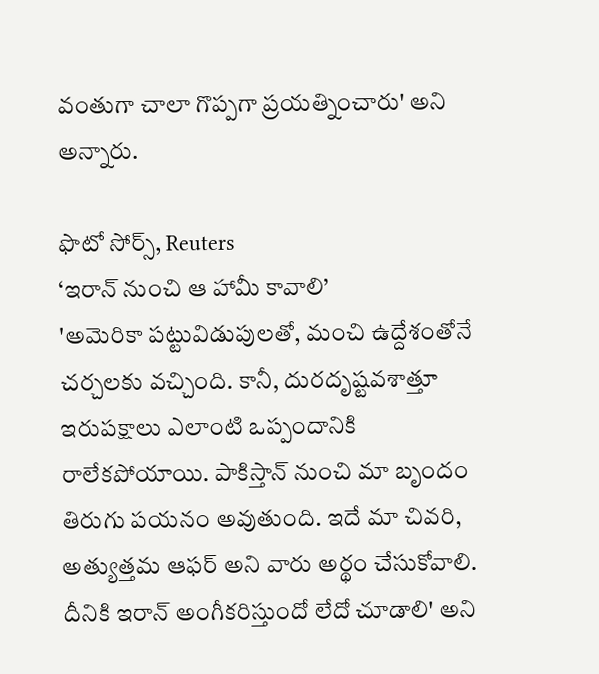వంతుగా చాలా గొప్పగా ప్రయత్నించారు' అని అన్నారు.

ఫొటో సోర్స్, Reuters
‘ఇరాన్ నుంచి ఆ హామీ కావాలి’
'అమెరికా పట్టువిడుపులతో, మంచి ఉద్దేశంతోనే చర్చలకు వచ్చింది. కానీ, దురదృష్టవశాత్తూ ఇరుపక్షాలు ఎలాంటి ఒప్పందానికి రాలేకపోయాయి. పాకిస్తాన్ నుంచి మా బృందం తిరుగు పయనం అవుతుంది. ఇదే మా చివరి, అత్యుత్తమ ఆఫర్ అని వారు అర్థం చేసుకోవాలి. దీనికి ఇరాన్ అంగీకరిస్తుందో లేదో చూడాలి' అని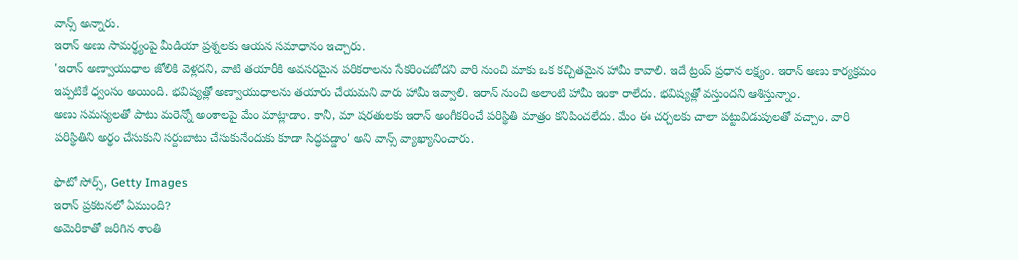వాన్స్ అన్నారు.
ఇరాన్ అణు సామర్థ్యంపై మీడియా ప్రశ్నలకు ఆయన సమాధానం ఇచ్చారు.
'ఇరాన్ అణ్వాయుధాల జోలికి వెళ్లదని, వాటి తయారీకి అవసరమైన పరికరాలను సేకరించబోదని వారి నుంచి మాకు ఒక కచ్చితమైన హామీ కావాలి. ఇదే ట్రంప్ ప్రధాన లక్ష్యం. ఇరాన్ అణు కార్యక్రమం ఇప్పటికే ధ్వంసం అయింది. భవిష్యత్లో అణ్వాయుధాలను తయారు చేయమని వారు హామీ ఇవ్వాలి. ఇరాన్ నుంచి అలాంటి హామీ ఇంకా రాలేదు. భవిష్యత్లో వస్తుందని ఆశిస్తున్నాం.
అణు సమస్యలతో పాటు మరెన్నో అంశాలపై మేం మాట్లాడాం. కానీ, మా షరతులకు ఇరాన్ అంగీకరించే పరిస్థితి మాత్రం కనిపించలేదు. మేం ఈ చర్చలకు చాలా పట్టువిడుపులతో వచ్చాం. వారి పరిస్థితిని అర్థం చేసుకుని సర్దుబాటు చేసుకునేందుకు కూడా సిద్ధపడ్డాం' అని వాన్స్ వ్యాఖ్యానించారు.

ఫొటో సోర్స్, Getty Images
ఇరాన్ ప్రకటనలో ఏముంది?
అమెరికాతో జరిగిన శాంతి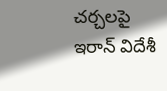చర్చలపై ఇరాన్ విదేశీ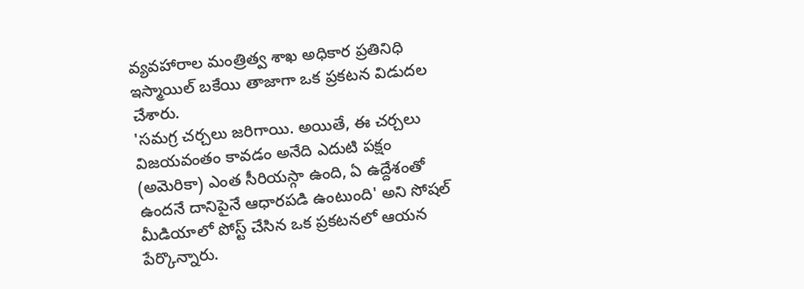వ్యవహారాల మంత్రిత్వ శాఖ అధికార ప్రతినిధి ఇస్మాయిల్ బకేయి తాజాగా ఒక ప్రకటన విడుదల చేశారు.
'సమగ్ర చర్చలు జరిగాయి. అయితే, ఈ చర్చలు విజయవంతం కావడం అనేది ఎదుటి పక్షం (అమెరికా) ఎంత సీరియస్గా ఉంది, ఏ ఉద్దేశంతో ఉందనే దానిపైనే ఆధారపడి ఉంటుంది' అని సోషల్ మీడియాలో పోస్ట్ చేసిన ఒక ప్రకటనలో ఆయన పేర్కొన్నారు.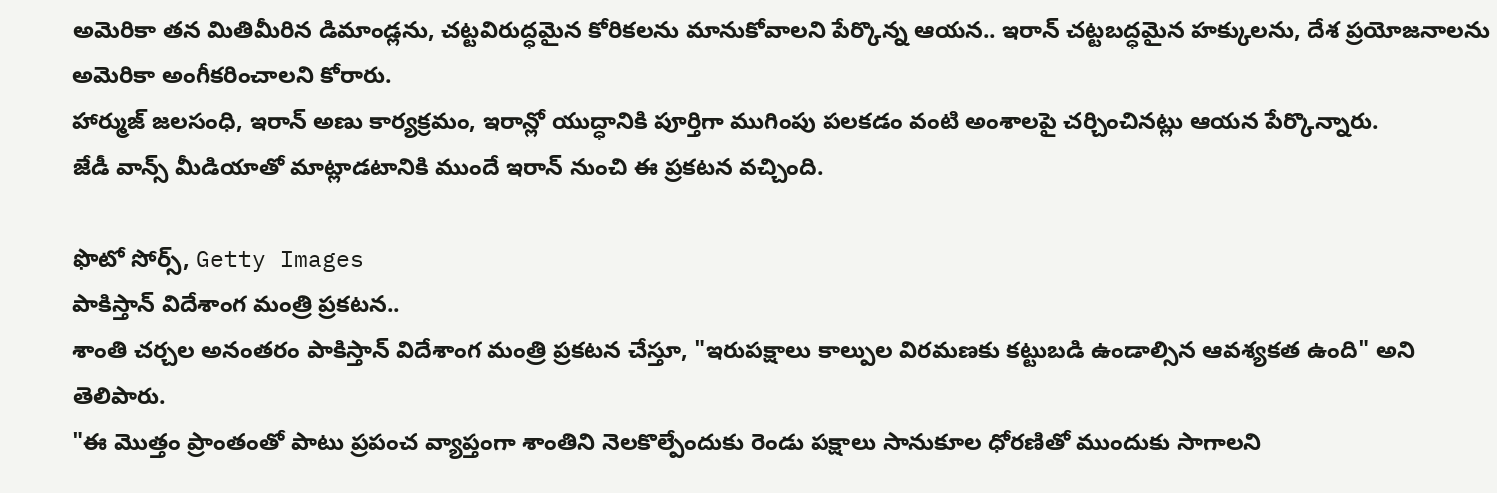అమెరికా తన మితిమీరిన డిమాండ్లను, చట్టవిరుద్ధమైన కోరికలను మానుకోవాలని పేర్కొన్న ఆయన.. ఇరాన్ చట్టబద్ధమైన హక్కులను, దేశ ప్రయోజనాలను అమెరికా అంగీకరించాలని కోరారు.
హార్ముజ్ జలసంధి, ఇరాన్ అణు కార్యక్రమం, ఇరాన్లో యుద్ధానికి పూర్తిగా ముగింపు పలకడం వంటి అంశాలపై చర్చించినట్లు ఆయన పేర్కొన్నారు.
జేడీ వాన్స్ మీడియాతో మాట్లాడటానికి ముందే ఇరాన్ నుంచి ఈ ప్రకటన వచ్చింది.

ఫొటో సోర్స్, Getty Images
పాకిస్తాన్ విదేశాంగ మంత్రి ప్రకటన..
శాంతి చర్చల అనంతరం పాకిస్తాన్ విదేశాంగ మంత్రి ప్రకటన చేస్తూ, "ఇరుపక్షాలు కాల్పుల విరమణకు కట్టుబడి ఉండాల్సిన ఆవశ్యకత ఉంది" అని తెలిపారు.
"ఈ మొత్తం ప్రాంతంతో పాటు ప్రపంచ వ్యాప్తంగా శాంతిని నెలకొల్పేందుకు రెండు పక్షాలు సానుకూల ధోరణితో ముందుకు సాగాలని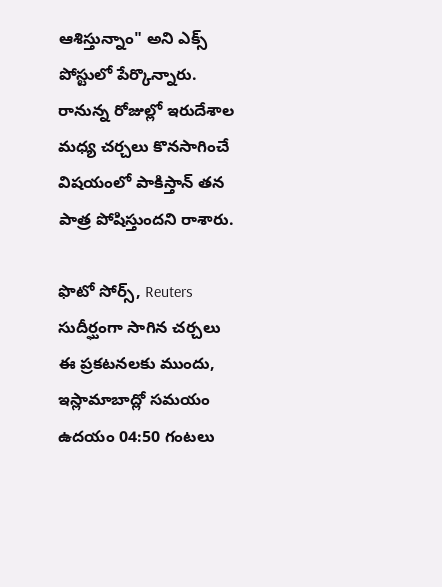ఆశిస్తున్నాం" అని ఎక్స్ పోస్టులో పేర్కొన్నారు.
రానున్న రోజుల్లో ఇరుదేశాల మధ్య చర్చలు కొనసాగించే విషయంలో పాకిస్తాన్ తన పాత్ర పోషిస్తుందని రాశారు.

ఫొటో సోర్స్, Reuters
సుదీర్ఘంగా సాగిన చర్చలు
ఈ ప్రకటనలకు ముందు, ఇస్లామాబాద్లో సమయం ఉదయం 04:50 గంటలు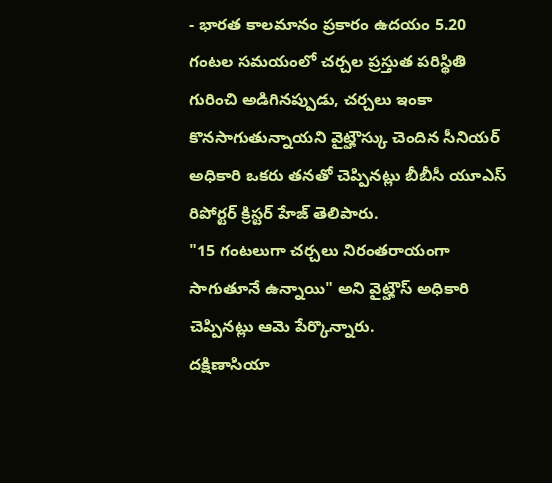- భారత కాలమానం ప్రకారం ఉదయం 5.20 గంటల సమయంలో చర్చల ప్రస్తుత పరిస్థితి గురించి అడిగినప్పుడు, చర్చలు ఇంకా కొనసాగుతున్నాయని వైట్హౌస్కు చెందిన సీనియర్ అధికారి ఒకరు తనతో చెప్పినట్లు బీబీసీ యూఎస్ రిపోర్టర్ క్రిస్టర్ హేజ్ తెలిపారు.
"15 గంటలుగా చర్చలు నిరంతరాయంగా సాగుతూనే ఉన్నాయి" అని వైట్హౌస్ అధికారి చెప్పినట్లు ఆమె పేర్కొన్నారు.
దక్షిణాసియా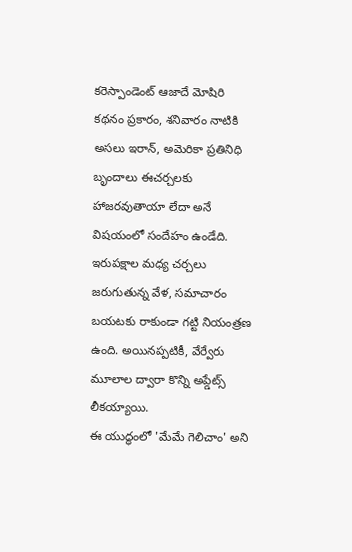కరెస్పాండెంట్ ఆజాదే మోషిరి కథనం ప్రకారం, శనివారం నాటికి అసలు ఇరాన్, అమెరికా ప్రతినిధి బృందాలు ఈచర్చలకు హాజరవుతాయా లేదా అనే విషయంలో సందేహం ఉండేది.
ఇరుపక్షాల మధ్య చర్చలు జరుగుతున్న వేళ, సమాచారం బయటకు రాకుండా గట్టి నియంత్రణ ఉంది. అయినప్పటికీ, వేర్వేరు మూలాల ద్వారా కొన్ని అప్డేట్స్ లీకయ్యాయి.
ఈ యుద్ధంలో 'మేమే గెలిచాం' అని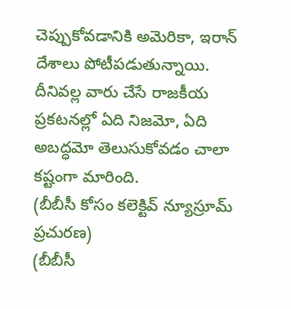చెప్పుకోవడానికి అమెరికా, ఇరాన్ దేశాలు పోటీపడుతున్నాయి. దీనివల్ల వారు చేసే రాజకీయ ప్రకటనల్లో ఏది నిజమో, ఏది అబద్ధమో తెలుసుకోవడం చాలా కష్టంగా మారింది.
(బీబీసీ కోసం కలెక్టివ్ న్యూస్రూమ్ ప్రచురణ)
(బీబీసీ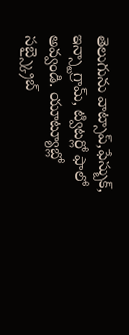తెలుగును వాట్సాప్,ఫేస్బుక్, ఇన్స్టాగ్రామ్, ట్విటర్లో ఫాలో అవ్వండి. యూట్యూబ్లో సబ్స్క్రైబ్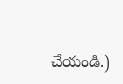చేయండి.)